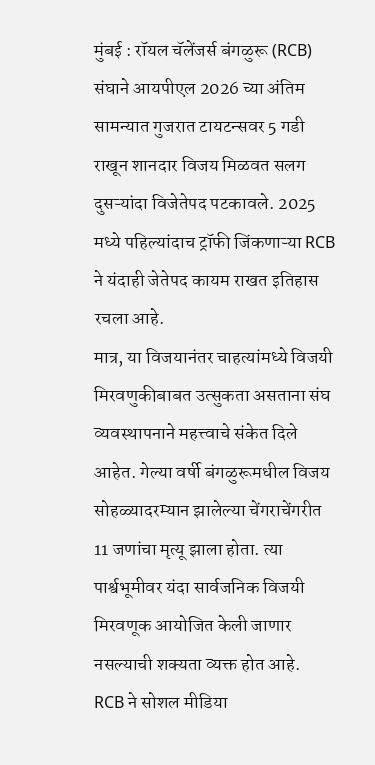मुंबई : रॉयल चॅलेंजर्स बंगळुरू (RCB) संघाने आयपीएल 2026 च्या अंतिम सामन्यात गुजरात टायटन्सवर 5 गडी राखून शानदार विजय मिळवत सलग दुसऱ्यांदा विजेतेपद पटकावले. 2025 मध्ये पहिल्यांदाच ट्रॉफी जिंकणाऱ्या RCB ने यंदाही जेतेपद कायम राखत इतिहास रचला आहे.
मात्र, या विजयानंतर चाहत्यांमध्ये विजयी मिरवणुकीबाबत उत्सुकता असताना संघ व्यवस्थापनाने महत्त्वाचे संकेत दिले आहेत. गेल्या वर्षी बंगळुरूमधील विजय सोहळ्यादरम्यान झालेल्या चेंगराचेंगरीत 11 जणांचा मृत्यू झाला होता. त्या पार्श्वभूमीवर यंदा सार्वजनिक विजयी मिरवणूक आयोजित केली जाणार नसल्याची शक्यता व्यक्त होत आहे.
RCB ने सोशल मीडिया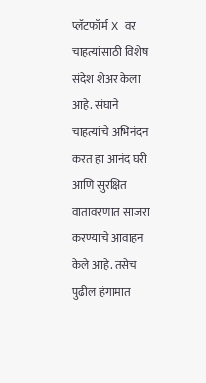प्लॅटफॉर्म X वर चाहत्यांसाठी विशेष संदेश शेअर केला आहे. संघाने चाहत्यांचे अभिनंदन करत हा आनंद घरी आणि सुरक्षित वातावरणात साजरा करण्याचे आवाहन केले आहे. तसेच पुढील हंगामात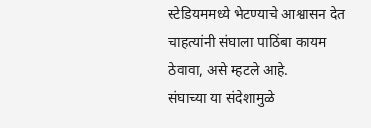स्टेडियममध्ये भेटण्याचे आश्वासन देत चाहत्यांनी संघाला पाठिंबा कायम ठेवावा, असे म्हटले आहे.
संघाच्या या संदेशामुळे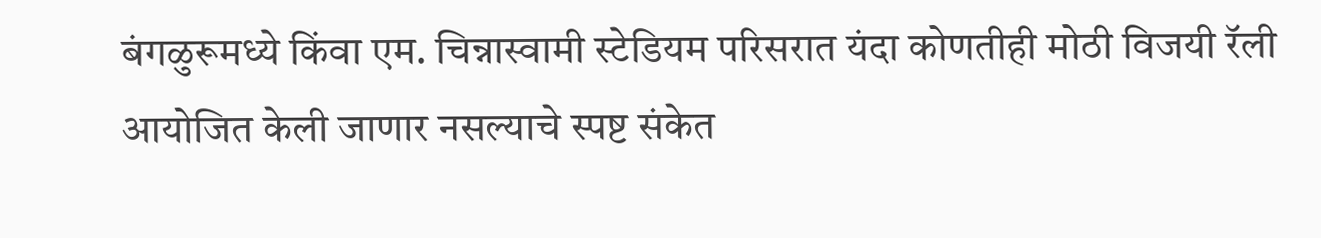बंगळुरूमध्ये किंवा एम. चिन्नास्वामी स्टेडियम परिसरात यंदा कोणतीही मोठी विजयी रॅली आयोजित केली जाणार नसल्याचे स्पष्ट संकेत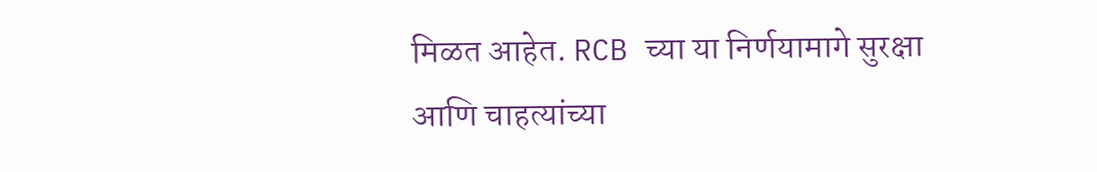मिळत आहेत. RCB च्या या निर्णयामागे सुरक्षा आणि चाहत्यांच्या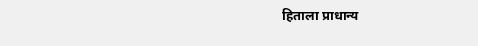हिताला प्राधान्य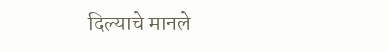दिल्याचे मानले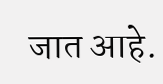जात आहे.